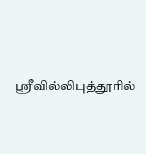ஸ்ரீவில்லிபுத்தூரில்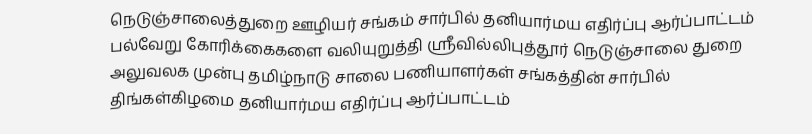நெடுஞ்சாலைத்துறை ஊழியர் சங்கம் சார்பில் தனியார்மய எதிர்ப்பு ஆர்ப்பாட்டம்
பல்வேறு கோரிக்கைகளை வலியுறுத்தி ஸ்ரீவில்லிபுத்தூர் நெடுஞ்சாலை துறை அலுவலக முன்பு தமிழ்நாடு சாலை பணியாளர்கள் சங்கத்தின் சார்பில் திங்கள்கிழமை தனியார்மய எதிர்ப்பு ஆர்ப்பாட்டம்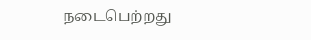நடைபெற்றது